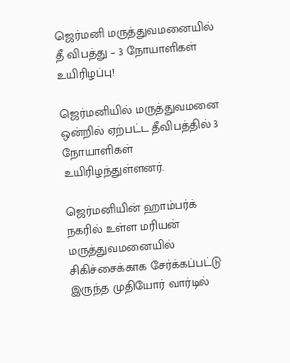ஜெர்மனி மருத்துவமனையில் தீ விபத்து – 3 நோயாளிகள் உயிரிழப்பு!

ஜெர்மனியில் மருத்துவமனை ஒன்றில் ஏற்பட்ட தீவிபத்தில் 3 நோயாளிகள் உயிரிழந்துள்ளனர்.

ஜெர்மனியின் ஹாம்பர்க் நகரில் உள்ள மரியன் மருத்துவமனையில் சிகிச்சைக்காக சேர்க்கப்பட்டு இருந்த முதியோர் வார்டில்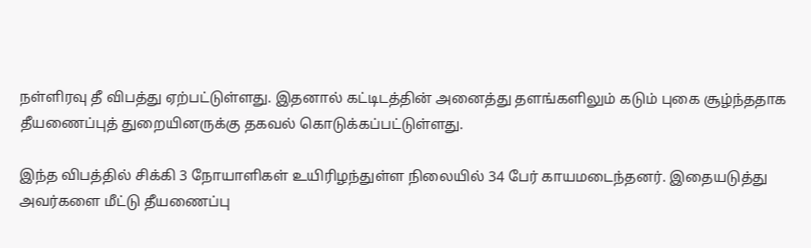நள்ளிரவு தீ விபத்து ஏற்பட்டுள்ளது. இதனால் கட்டிடத்தின் அனைத்து தளங்களிலும் கடும் புகை சூழ்ந்ததாக தீயணைப்புத் துறையினருக்கு தகவல் கொடுக்கப்பட்டுள்ளது.

இந்த விபத்தில் சிக்கி 3 நோயாளிகள் உயிரிழந்துள்ள நிலையில் 34 பேர் காயமடைந்தனர். இதையடுத்து அவர்களை மீட்டு தீயணைப்பு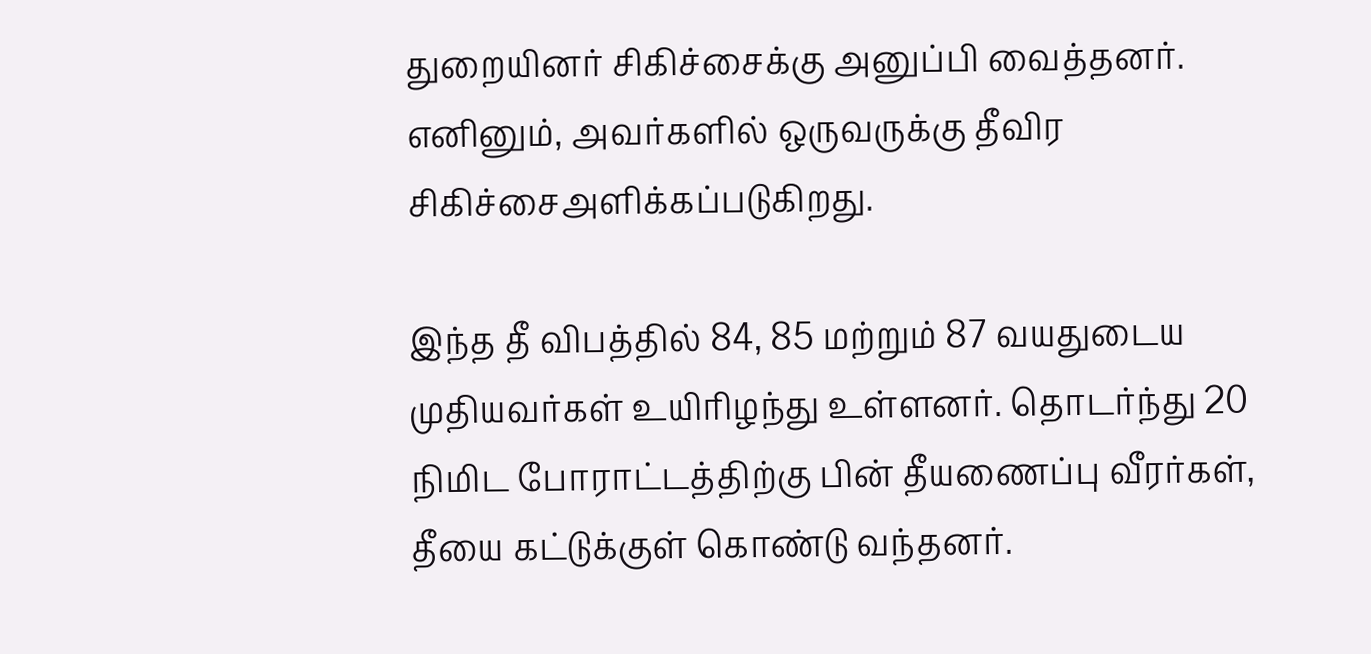துறையினர் சிகிச்சைக்கு அனுப்பி வைத்தனர். எனினும், அவர்களில் ஒருவருக்கு தீவிர சிகிச்சைஅளிக்கப்படுகிறது.

இந்த தீ விபத்தில் 84, 85 மற்றும் 87 வயதுடைய முதியவர்கள் உயிரிழந்து உள்ளனர். தொடர்ந்து 20 நிமிட போராட்டத்திற்கு பின் தீயணைப்பு வீரர்கள், தீயை கட்டுக்குள் கொண்டு வந்தனர்.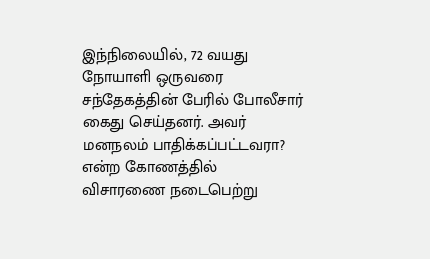இந்நிலையில், 72 வயது நோயாளி ஒருவரை சந்தேகத்தின் பேரில் போலீசார் கைது செய்தனர். அவர் மனநலம் பாதிக்கப்பட்டவரா? என்ற கோணத்தில் விசாரணை நடைபெற்று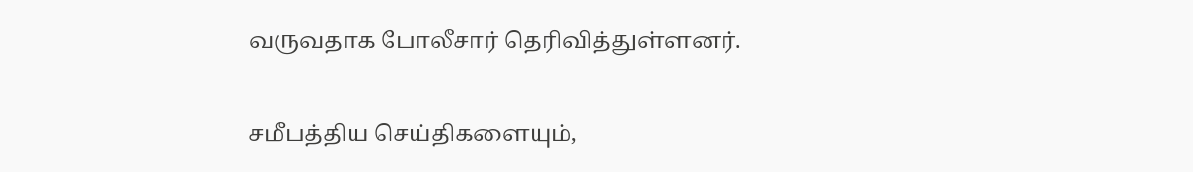வருவதாக போலீசார் தெரிவித்துள்ளனர்.

சமீபத்திய செய்திகளையும்,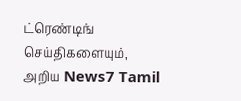ட்ரெண்டிங் செய்திகளையும், அறிய News7 Tamil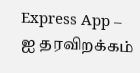Express App – ஐ தரவிறக்கம்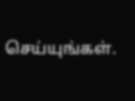செய்யுங்கள்.